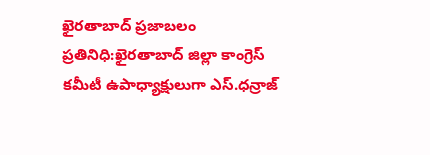ఖైరతాబాద్ ప్రజాబలం ప్రతినిధి:ఖైరతాబాద్ జిల్లా కాంగ్రెస్ కమీటీ ఉపాధ్యాక్షులుగా ఎస్.ధన్రాజ్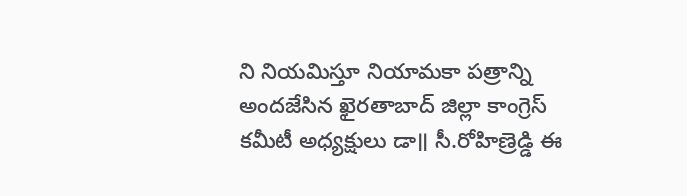ని నియమిస్తూ నియామకా పత్రాన్ని అందజేసిన ఖైరతాబాద్ జిల్లా కాంగ్రెస్ కమీటీ అధ్యక్షులు డా॥ సీ.రోహిణ్రెడ్డి ఈ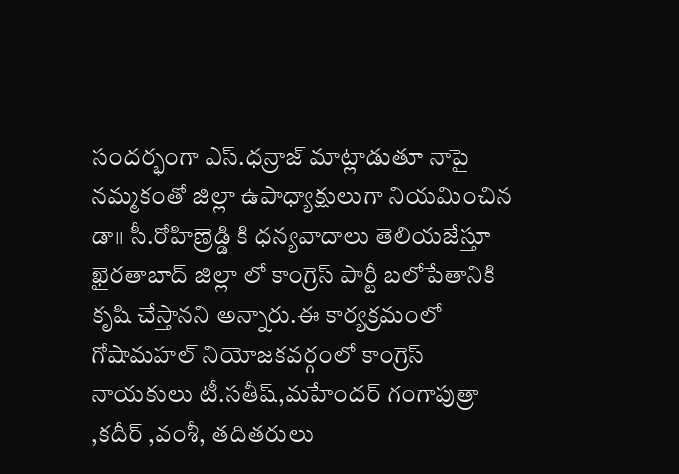సందర్భంగా ఎస్.ధన్రాజ్ మాట్లాడుతూ నాపై నమ్మకంతో జిల్లా ఉపాధ్యాక్షులుగా నియమించిన డా॥ సీ.రోహిణ్రెడ్డి కి ధన్యవాదాలు తెలియజేస్తూ ఖైరతాబాద్ జిల్లా లో కాంగ్రెస్ పార్టీ బలోపేతానికి కృషి చేస్తానని అన్నారు.ఈ కార్యక్రమంలో గోషామహల్ నియోజకవర్గంలో కాంగ్రెస్ నాయకులు టీ.సతీష్,మహేందర్ గంగాపుత్రా ,కదీర్ ,వంశీ, తదితరులు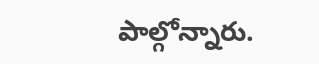పాల్గోన్నారు.